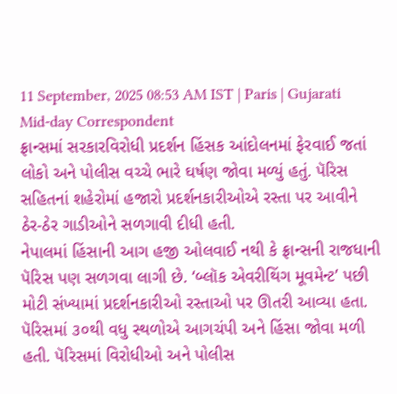11 September, 2025 08:53 AM IST | Paris | Gujarati Mid-day Correspondent
ફ્રાન્સમાં સરકારવિરોધી પ્રદર્શન હિંસક આંદોલનમાં ફેરવાઈ જતાં લોકો અને પોલીસ વચ્ચે ભારે ઘર્ષણ જોવા મળ્યું હતું. પૅરિસ સહિતનાં શહેરોમાં હજારો પ્રદર્શનકારીઓએ રસ્તા પર આવીને ઠેર-ઠેર ગાડીઓને સળગાવી દીધી હતી.
નેપાલમાં હિંસાની આગ હજી ઓલવાઈ નથી કે ફ્રાન્સની રાજધાની પૅરિસ પણ સળગવા લાગી છે. ‘બ્લૉક એવરીથિંગ મૂવમેન્ટ’ પછી મોટી સંખ્યામાં પ્રદર્શનકારીઓ રસ્તાઓ પર ઊતરી આવ્યા હતા. પૅરિસમાં ૩૦થી વધુ સ્થળોએ આગચંપી અને હિંસા જોવા મળી હતી. પૅરિસમાં વિરોધીઓ અને પોલીસ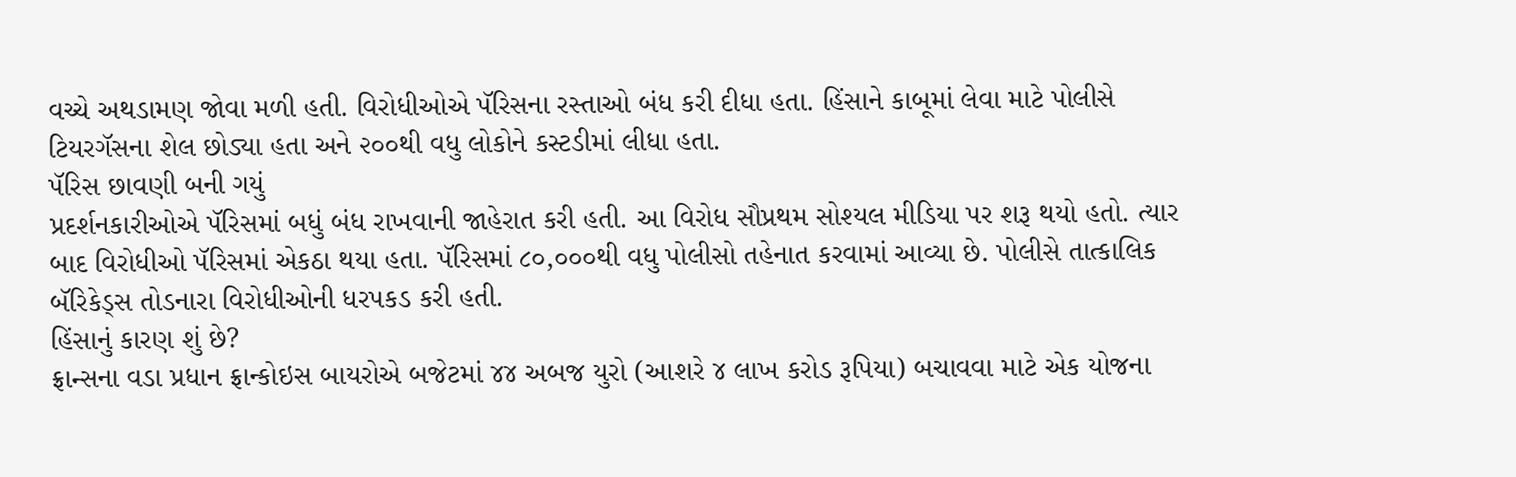વચ્ચે અથડામણ જોવા મળી હતી. વિરોધીઓએ પૅરિસના રસ્તાઓ બંધ કરી દીધા હતા. હિંસાને કાબૂમાં લેવા માટે પોલીસે ટિયરગૅસના શેલ છોડ્યા હતા અને ૨૦૦થી વધુ લોકોને કસ્ટડીમાં લીધા હતા.
પૅરિસ છાવણી બની ગયું
પ્રદર્શનકારીઓએ પૅરિસમાં બધું બંધ રાખવાની જાહેરાત કરી હતી. આ વિરોધ સૌપ્રથમ સોશ્યલ મીડિયા પર શરૂ થયો હતો. ત્યાર બાદ વિરોધીઓ પૅરિસમાં એકઠા થયા હતા. પૅરિસમાં ૮૦,૦૦૦થી વધુ પોલીસો તહેનાત કરવામાં આવ્યા છે. પોલીસે તાત્કાલિક બૅરિકેડ્સ તોડનારા વિરોધીઓની ધરપકડ કરી હતી.
હિંસાનું કારણ શું છે?
ફ્રાન્સના વડા પ્રધાન ફ્રાન્કોઇસ બાયરોએ બજેટમાં ૪૪ અબજ યુરો (આશરે ૪ લાખ કરોડ રૂપિયા) બચાવવા માટે એક યોજના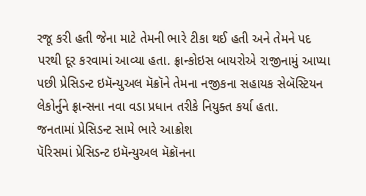રજૂ કરી હતી જેના માટે તેમની ભારે ટીકા થઈ હતી અને તેમને પદ પરથી દૂર કરવામાં આવ્યા હતા. ફ્રાન્કોઇસ બાયરોએ રાજીનામું આપ્યા પછી પ્રેસિડન્ટ ઇમૅન્યુઅલ મૅક્રૉને તેમના નજીકના સહાયક સેબૅસ્ટિયન લેકોર્નુને ફ્રાન્સના નવા વડા પ્રધાન તરીકે નિયુક્ત કર્યા હતા.
જનતામાં પ્રેસિડન્ટ સામે ભારે આક્રોશ
પૅરિસમાં પ્રેસિડન્ટ ઇમૅન્યુઅલ મૅક્રૉનના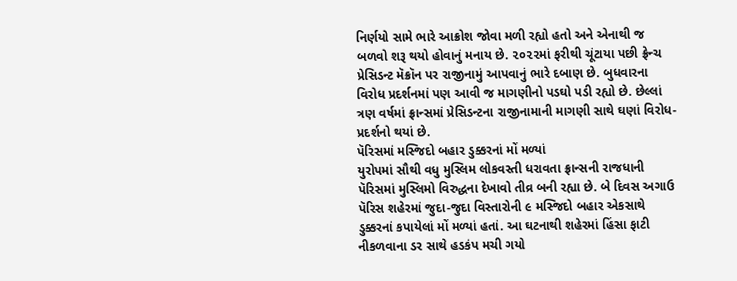નિર્ણયો સામે ભારે આક્રોશ જોવા મળી રહ્યો હતો અને એનાથી જ બળવો શરૂ થયો હોવાનું મનાય છે. ૨૦૨૨માં ફરીથી ચૂંટાયા પછી ફ્રેન્ચ પ્રેસિડન્ટ મૅક્રૉન પર રાજીનામું આપવાનું ભારે દબાણ છે. બુધવારના વિરોધ પ્રદર્શનમાં પણ આવી જ માગણીનો પડઘો પડી રહ્યો છે. છેલ્લાં ત્રણ વર્ષમાં ફ્રાન્સમાં પ્રેસિડન્ટના રાજીનામાની માગણી સાથે ઘણાં વિરોધ-પ્રદર્શનો થયાં છે.
પૅરિસમાં મસ્જિદો બહાર ડુક્કરનાં મોં મળ્યાં
યુરોપમાં સૌથી વધુ મુસ્લિમ લોકવસ્તી ધરાવતા ફ્રાન્સની રાજધાની પૅરિસમાં મુસ્લિમો વિરુદ્ધના દેખાવો તીવ્ર બની રહ્યા છે. બે દિવસ અગાઉ પૅરિસ શહેરમાં જુદા-જુદા વિસ્તારોની ૯ મસ્જિદો બહાર એકસાથે ડુક્કરનાં કપાયેલાં મોં મળ્યાં હતાં. આ ઘટનાથી શહેરમાં હિંસા ફાટી નીકળવાના ડર સાથે હડકંપ મચી ગયો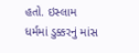હતો. ઇસ્લામ ધર્મમાં ડુક્કરનું માંસ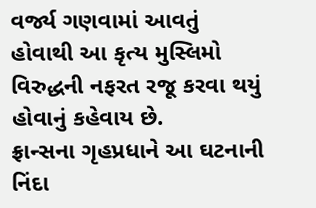વર્જ્ય ગણવામાં આવતું હોવાથી આ કૃત્ય મુસ્લિમો વિરુદ્ધની નફરત રજૂ કરવા થયું હોવાનું કહેવાય છે.
ફ્રાન્સના ગૃહપ્રધાને આ ઘટનાની નિંદા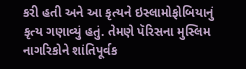કરી હતી અને આ કૃત્યને ઇસ્લામોફોબિયાનું કૃત્ય ગણાવ્યું હતું. તેમણે પૅરિસના મુસ્લિમ નાગરિકોને શાંતિપૂર્વક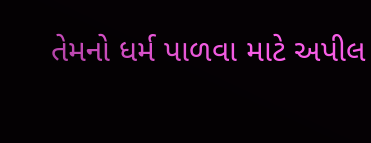તેમનો ધર્મ પાળવા માટે અપીલ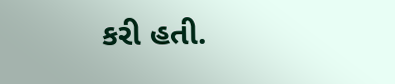કરી હતી.